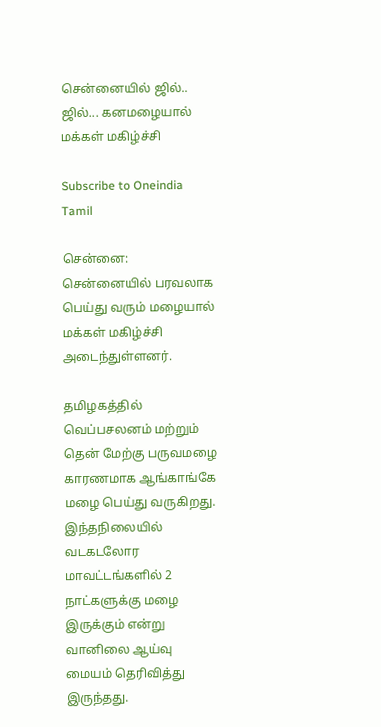சென்னையில் ஜில்.. ஜில்... கனமழையால் மக்கள் மகிழ்ச்சி

Subscribe to Oneindia Tamil

சென்னை: சென்னையில் பரவலாக பெய்து வரும் மழையால் மக்கள் மகிழ்ச்சி அடைந்துள்ளனர்.

தமிழகத்தில் வெப்பசலனம் மற்றும் தென் மேற்கு பருவமழை காரணமாக ஆங்காங்கே மழை பெய்து வருகிறது. இந்தநிலையில் வடகடலோர மாவட்டங்களில் 2 நாட்களுக்கு மழை இருக்கும் என்று வானிலை ஆய்வு மையம் தெரிவித்து இருந்தது.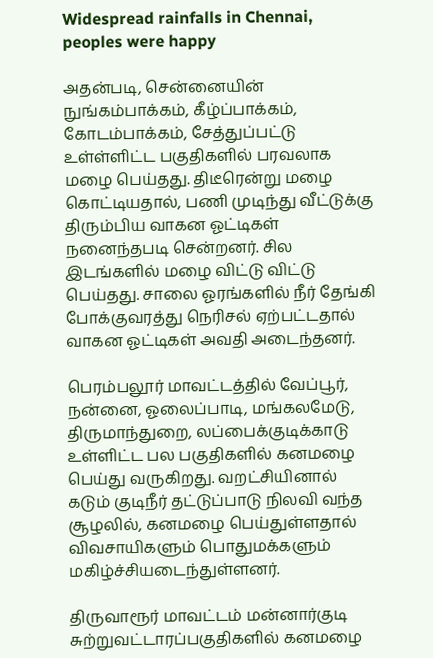Widespread rainfalls in Chennai, peoples were happy

அதன்படி, சென்னையின் நுங்கம்பாக்கம், கீழ்ப்பாக்கம், கோடம்பாக்கம், சேத்துப்பட்டு உள்ள்ளிட்ட பகுதிகளில் பரவலாக மழை பெய்தது. திடீரென்று மழை கொட்டியதால், பணி முடிந்து வீட்டுக்கு திரும்பிய வாகன ஓட்டிகள் நனைந்தபடி சென்றனர். சில இடங்களில் மழை விட்டு விட்டு பெய்தது. சாலை ஓரங்களில் நீர் தேங்கி போக்குவரத்து நெரிசல் ஏற்பட்டதால் வாகன ஓட்டிகள் அவதி அடைந்தனர்.

பெரம்பலூர் மாவட்டத்தில் வேப்பூர், நன்னை, ஓலைப்பாடி, மங்கலமேடு, திருமாந்துறை, லப்பைக்குடிக்காடு உள்ளிட்ட பல பகுதிகளில் கனமழை பெய்து வருகிறது. வறட்சியினால் கடும் குடிநீர் தட்டுப்பாடு நிலவி வந்த சூழலில், கனமழை பெய்துள்ளதால் விவசாயிகளும் பொதுமக்களும் மகிழ்ச்சியடைந்துள்ளனர்.

திருவாரூர் மாவட்டம் மன்னார்குடி சுற்றுவட்டாரப்பகுதிகளில் கனமழை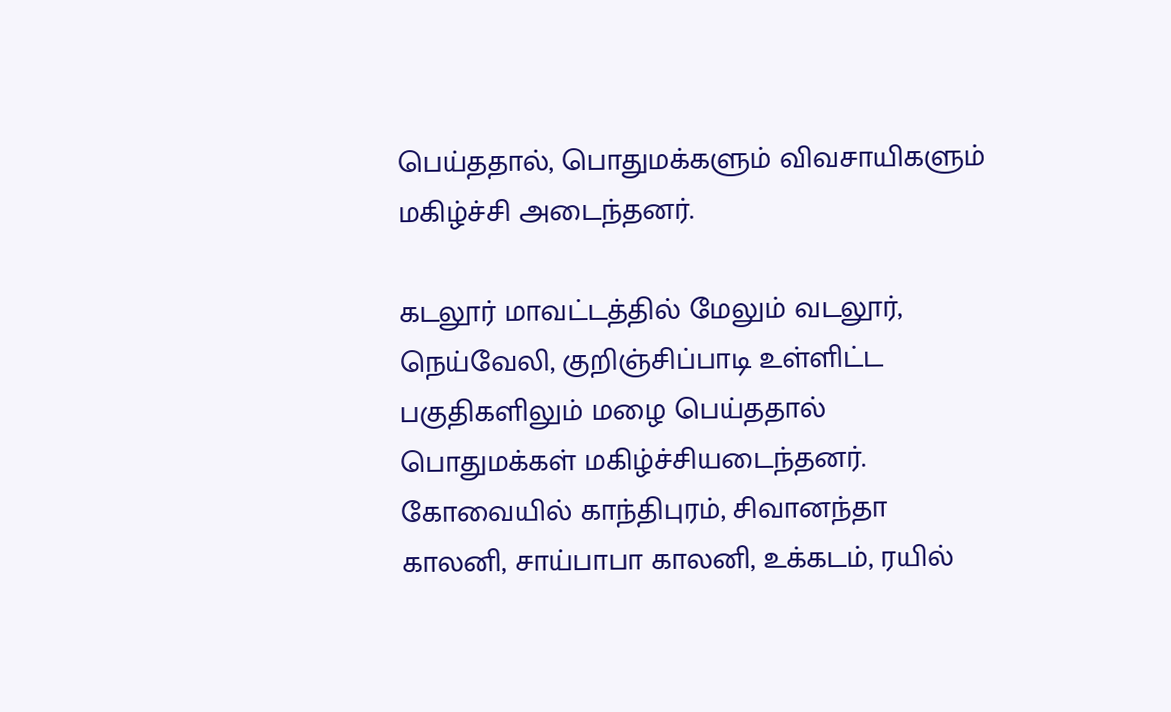பெய்ததால், பொதுமக்களும் விவசாயிகளும் மகிழ்ச்சி அடைந்தனர்.

கடலூர் மாவட்டத்தில் மேலும் வடலூர், நெய்வேலி, குறிஞ்சிப்பாடி உள்ளிட்ட பகுதிகளிலும் மழை பெய்ததால் பொதுமக்கள் மகிழ்ச்சியடைந்தனர். கோவையில் காந்திபுரம், சிவானந்தா காலனி, சாய்பாபா காலனி, உக்கடம், ரயில்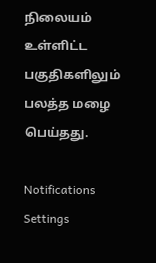நிலையம் உள்ளிட்ட பகுதிகளிலும் பலத்த மழை பெய்தது.

Notifications
Settings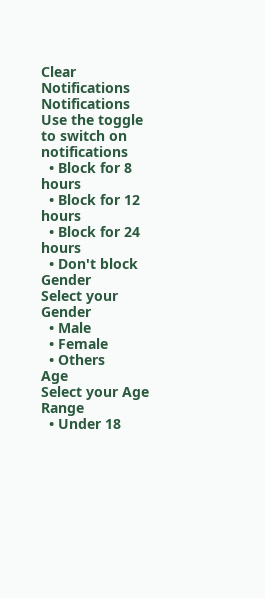Clear Notifications
Notifications
Use the toggle to switch on notifications
  • Block for 8 hours
  • Block for 12 hours
  • Block for 24 hours
  • Don't block
Gender
Select your Gender
  • Male
  • Female
  • Others
Age
Select your Age Range
  • Under 18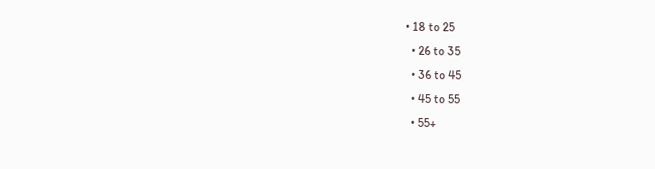• 18 to 25
  • 26 to 35
  • 36 to 45
  • 45 to 55
  • 55+